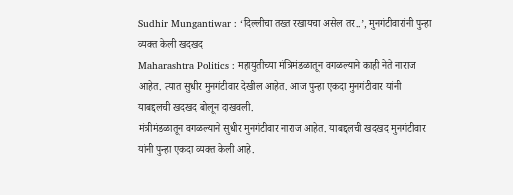Sudhir Mungantiwar : ‘दिल्लीचा तख्त रखायचा असेल तर..’, मुनगंटीवारांनी पुन्हा व्यक्त केली खदखद
Maharashtra Politics : महायुतीच्या मंत्रिमंडळातून वगळल्याने काही नेते नाराज आहेत. त्यात सुधीर मुनगंटीवार देखील आहेत. आज पुन्हा एकदा मुनगंटीवार यांनी याबद्दलची खदखद बोलून दाखवली.
मंत्रीमंडळातून वगळल्याने सुधीर मुनगंटीवार नाराज आहेत. याबद्दलची खदखद मुनगंटीवार यांनी पुन्हा एकदा व्यक्त केली आहे.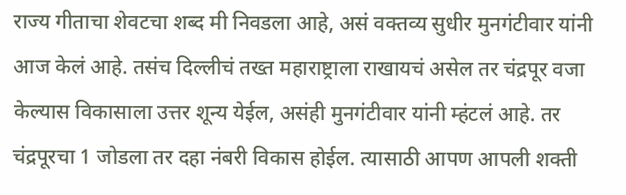राज्य गीताचा शेवटचा शब्द मी निवडला आहे, असं वक्तव्य सुधीर मुनगंटीवार यांनी आज केलं आहे. तसंच दिल्लीचं तख्त महाराष्ट्राला राखायचं असेल तर चंद्रपूर वजा केल्यास विकासाला उत्तर शून्य येईल, असंही मुनगंटीवार यांनी म्हंटलं आहे. तर चंद्रपूरचा 1 जोडला तर दहा नंबरी विकास होईल. त्यासाठी आपण आपली शक्ती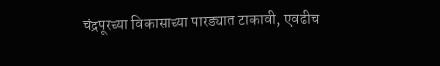चंद्रपूरच्या विकासाच्या पारड्यात टाकावी, एवढीच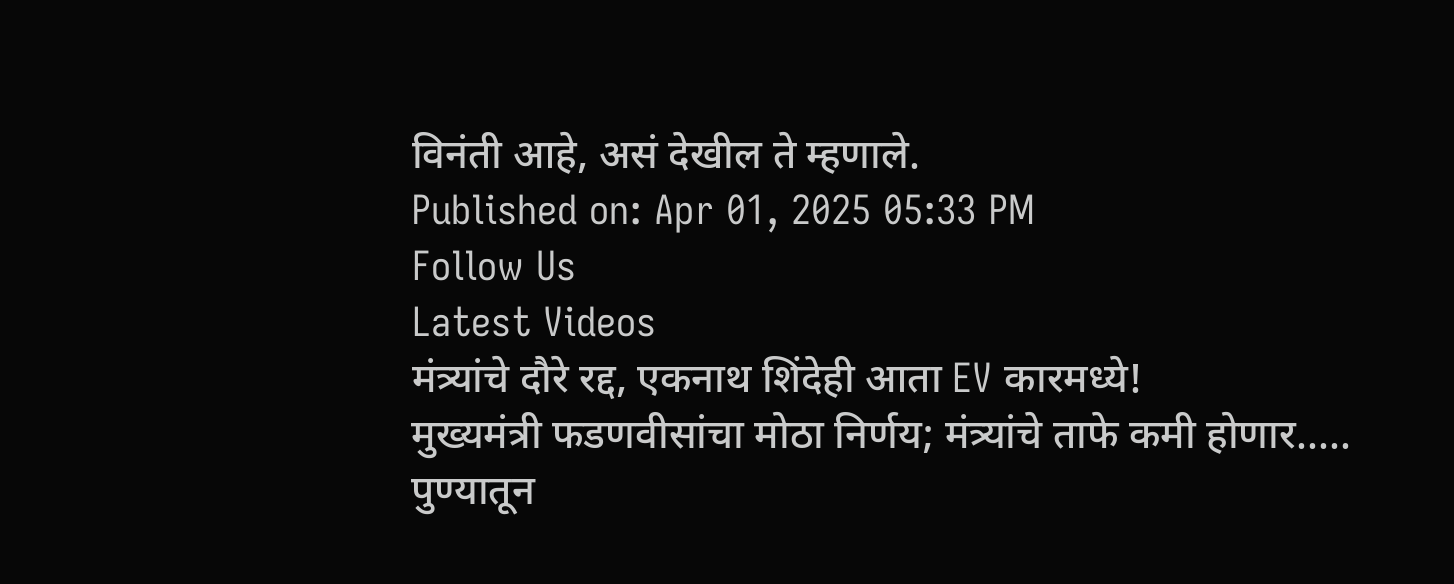विनंती आहे, असं देखील ते म्हणाले.
Published on: Apr 01, 2025 05:33 PM
Follow Us
Latest Videos
मंत्र्यांचे दौरे रद्द, एकनाथ शिंदेही आता EV कारमध्ये!
मुख्यमंत्री फडणवीसांचा मोठा निर्णय; मंत्र्यांचे ताफे कमी होणार.....
पुण्यातून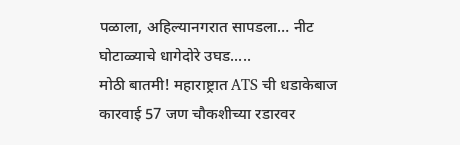पळाला, अहिल्यानगरात सापडला… नीट घोटाळ्याचे धागेदोरे उघड.....
मोठी बातमी! महाराष्ट्रात ATS ची धडाकेबाज कारवाई 57 जण चौकशीच्या रडारवर